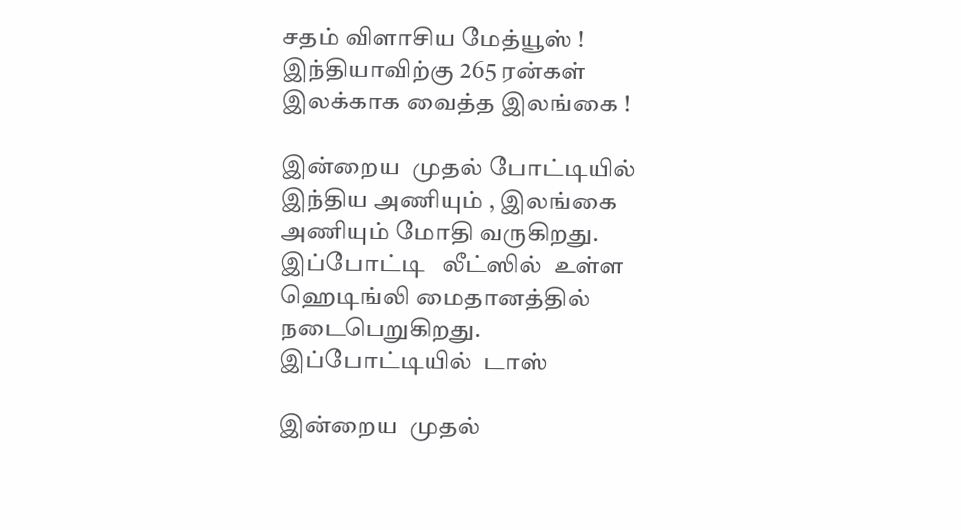சதம் விளாசிய மேத்யூஸ் ! இந்தியாவிற்கு 265 ரன்கள் இலக்காக வைத்த இலங்கை !

இன்றைய  முதல் போட்டியில் இந்திய அணியும் , இலங்கை அணியும் மோதி வருகிறது. இப்போட்டி   லீட்ஸில்  உள்ள ஹெடிங்லி மைதானத்தில் நடைபெறுகிறது. இப்போட்டியில்  டாஸ்

இன்றைய  முதல்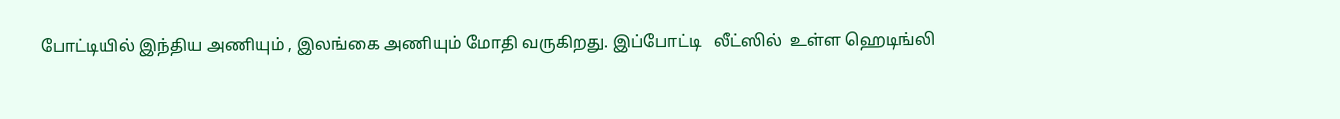போட்டியில் இந்திய அணியும் , இலங்கை அணியும் மோதி வருகிறது. இப்போட்டி   லீட்ஸில்  உள்ள ஹெடிங்லி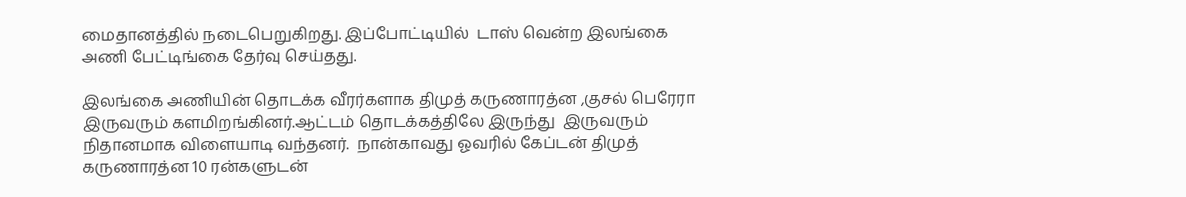மைதானத்தில் நடைபெறுகிறது. இப்போட்டியில்  டாஸ் வென்ற இலங்கை அணி பேட்டிங்கை தேர்வு செய்தது.

இலங்கை அணியின் தொடக்க வீரர்களாக திமுத் கருணாரத்ன ,குசல் பெரேரா இருவரும் களமிறங்கினர்.ஆட்டம் தொடக்கத்திலே இருந்து  இருவரும் நிதானமாக விளையாடி வந்தனர்.  நான்காவது ஓவரில் கேப்டன் திமுத் கருணாரத்ன 10 ரன்களுடன்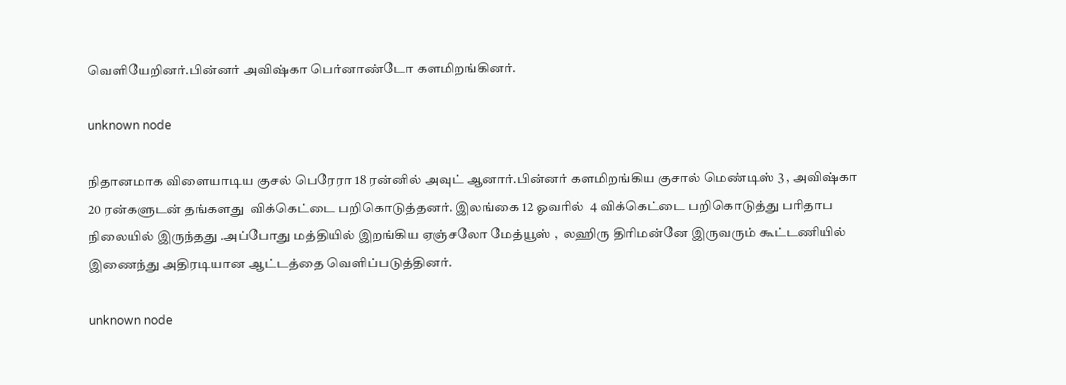வெளியேறினர்.பின்னர் அவிஷ்கா பெர்னாண்டோ களமிறங்கினர்.

unknown node

நிதானமாக விளையாடிய குசல் பெரேரா 18 ரன்னில் அவுட் ஆனார்.பின்னர் களமிறங்கிய குசால் மெண்டிஸ் 3 , அவிஷ்கா 20 ரன்களுடன் தங்களது  விக்கெட்டை பறிகொடுத்தனர். இலங்கை 12 ஓவரில்  4 விக்கெட்டை பறிகொடுத்து பரிதாப நிலையில் இருந்தது .அப்போது மத்தியில் இறங்கிய ஏஞ்சலோ மேத்யூஸ் ,  லஹிரு திரிமன்னே இருவரும் கூட்டணியில் இணைந்து அதிரடியான ஆட்டத்தை வெளிப்படுத்தினர்.

unknown node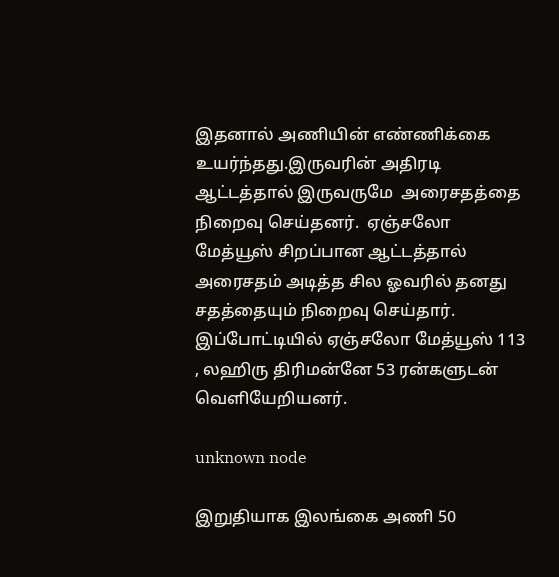இதனால் அணியின் எண்ணிக்கை  உயர்ந்தது.இருவரின் அதிரடி ஆட்டத்தால் இருவருமே  அரைசதத்தை நிறைவு செய்தனர்.  ஏஞ்சலோ மேத்யூஸ் சிறப்பான ஆட்டத்தால் அரைசதம் அடித்த சில ஓவரில் தனது சதத்தையும் நிறைவு செய்தார். இப்போட்டியில் ஏஞ்சலோ மேத்யூஸ் 113 , லஹிரு திரிமன்னே 53 ரன்களுடன்  வெளியேறியனர்.

unknown node

இறுதியாக இலங்கை அணி 50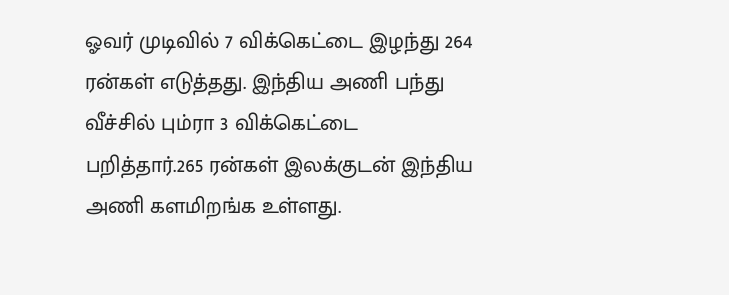ஓவர் முடிவில் 7 விக்கெட்டை இழந்து 264 ரன்கள் எடுத்தது. இந்திய அணி பந்து வீச்சில் பும்ரா 3 விக்கெட்டை பறித்தார்.265 ரன்கள் இலக்குடன் இந்திய அணி களமிறங்க உள்ளது.